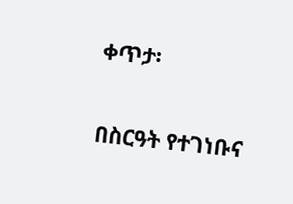ቀጥታ፡

በስርዓት የተገነቡና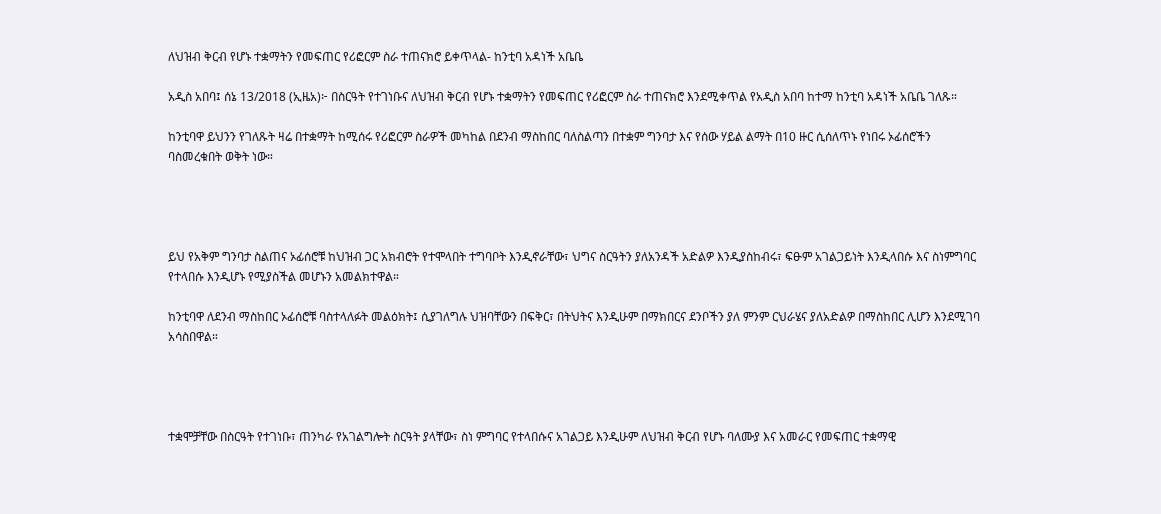ለህዝብ ቅርብ የሆኑ ተቋማትን የመፍጠር የሪፎርም ስራ ተጠናክሮ ይቀጥላል- ከንቲባ አዳነች አቤቤ

አዲስ አበባ፤ ሰኔ 13/2018 (ኢዜአ)፦ በስርዓት የተገነቡና ለህዝብ ቅርብ የሆኑ ተቋማትን የመፍጠር የሪፎርም ስራ ተጠናክሮ እንደሚቀጥል የአዲስ አበባ ከተማ ከንቲባ አዳነች አቤቤ ገለጹ።

ከንቲባዋ ይህንን የገለጹት ዛሬ በተቋማት ከሚሰሩ የሪፎርም ስራዎች መካከል በደንብ ማስከበር ባለስልጣን በተቋም ግንባታ እና የሰው ሃይል ልማት በ10 ዙር ሲሰለጥኑ የነበሩ ኦፊሰሮችን ባስመረቁበት ወቅት ነው።




ይህ የአቅም ግንባታ ስልጠና ኦፊሰሮቹ ከህዝብ ጋር አክብሮት የተሞላበት ተግባቦት እንዲኖራቸው፣ ህግና ስርዓትን ያለአንዳች አድልዎ እንዲያስከብሩ፣ ፍፁም አገልጋይነት እንዲላበሱ እና ስነምግባር የተላበሱ እንዲሆኑ የሚያስችል መሆኑን አመልክተዋል።

ከንቲባዋ ለደንብ ማስከበር ኦፊሰሮቹ ባስተላለፉት መልዕክት፤ ሲያገለግሉ ህዝባቸውን በፍቅር፣ በትህትና እንዲሁም በማክበርና ደንቦችን ያለ ምንም ርህራሄና ያለአድልዎ በማስከበር ሊሆን እንደሚገባ አሳስበዋል።




ተቋሞቻቸው በስርዓት የተገነቡ፣ ጠንካራ የአገልግሎት ስርዓት ያላቸው፣ ስነ ምግባር የተላበሱና አገልጋይ እንዲሁም ለህዝብ ቅርብ የሆኑ ባለሙያ እና አመራር የመፍጠር ተቋማዊ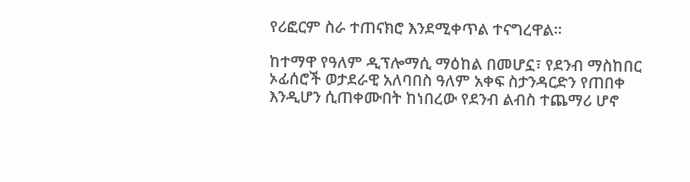የሪፎርም ስራ ተጠናክሮ እንደሚቀጥል ተናግረዋል።

ከተማዋ የዓለም ዲፕሎማሲ ማዕከል በመሆኗ፣ የደንብ ማስከበር ኦፊሰሮች ወታደራዊ አለባበስ ዓለም አቀፍ ስታንዳርድን የጠበቀ እንዲሆን ሲጠቀሙበት ከነበረው የደንብ ልብስ ተጨማሪ ሆኖ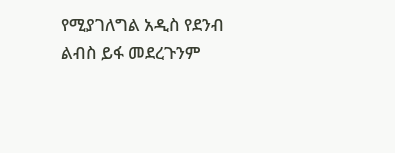የሚያገለግል አዲስ የደንብ ልብስ ይፋ መደረጉንም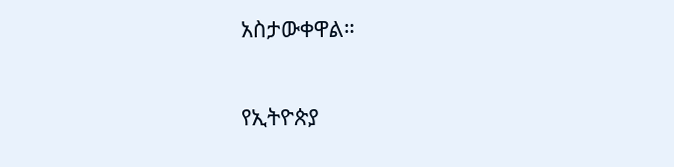አስታውቀዋል።

የኢትዮጵያ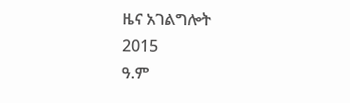ዜና አገልግሎት
2015
ዓ.ም